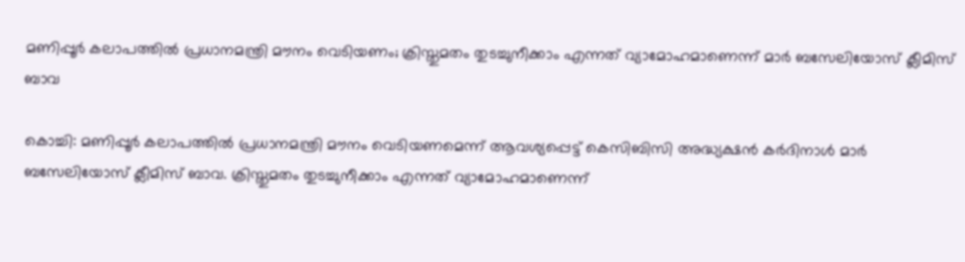മണിപ്പൂർ കലാപത്തിൽ പ്രധാനമന്ത്രി മൗനം വെടിയണം; ക്രിസ്തുമതം തുടച്ചുനീക്കാം എന്നത് വ്യാമോഹമാണെന്ന് മാർ ബസേലിയോസ് ക്ലീമിസ് ബാവ

കൊച്ചി: മണിപ്പൂർ കലാപത്തിൽ പ്രധാനമന്ത്രി മൗനം വെടിയണമെന്ന് ആവശ്യപ്പെട്ട് കെസിബിസി അദ്ധ്യക്ഷൻ കർദിനാൾ മാർ ബസേലിയോസ് ക്ലീമിസ് ബാവ. ക്രിസ്തുമതം തുടച്ചുനീക്കാം എന്നത് വ്യാമോഹമാണെന്ന്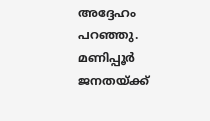അദ്ദേഹം പറഞ്ഞു. മണിപ്പൂർ ജനതയ്ക്ക്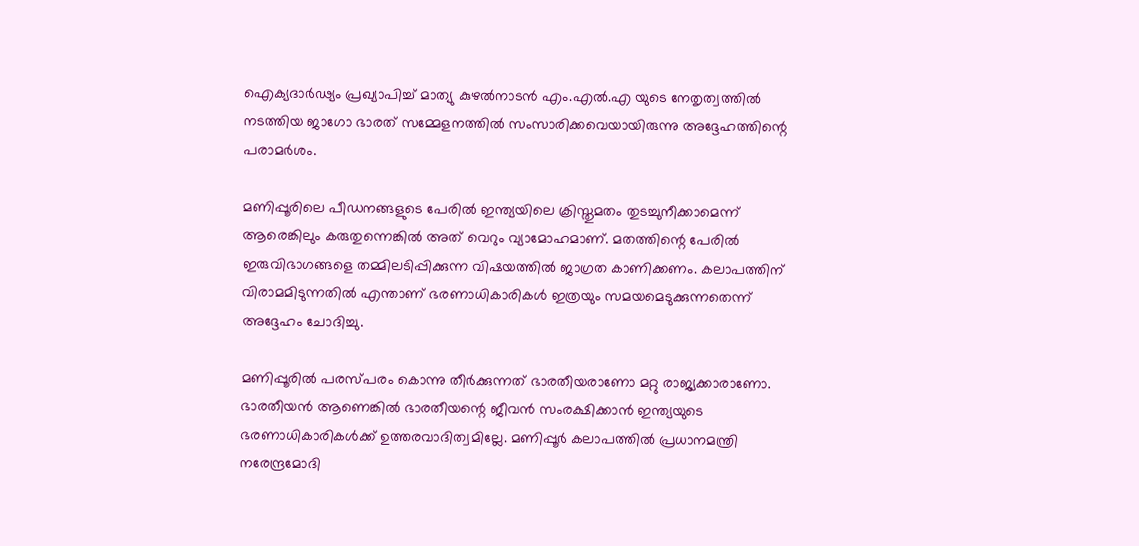ഐക്യദാർഢ്യം പ്രഖ്യാപിച്ച് മാത്യു കുഴൽനാടൻ എം.എൽ.എ യുടെ നേതൃത്വത്തിൽ നടത്തിയ ജാഗോ ഭാരത് സമ്മേളനത്തിൽ സംസാരിക്കവെയായിരുന്നു അദ്ദേഹത്തിന്റെ പരാമർശം.

മണിപ്പൂരിലെ പീഡനങ്ങളുടെ പേരിൽ ഇന്ത്യയിലെ ക്രിസ്തുമതം തുടച്ചുനീക്കാമെന്ന് ആരെങ്കിലും കരുതുന്നെങ്കിൽ അത് വെറും വ്യാമോഹമാണ്. മതത്തിന്റെ പേരിൽ ഇരുവിഭാഗങ്ങളെ തമ്മിലടിപ്പിക്കുന്ന വിഷയത്തിൽ ജാഗ്രത കാണിക്കണം. കലാപത്തിന് വിരാമമിടുന്നതിൽ എന്താണ് ഭരണാധികാരികൾ ഇത്രയും സമയമെടുക്കുന്നതെന്ന് അദ്ദേഹം ചോദിച്ചു.

മണിപ്പൂരിൽ പരസ്പരം കൊന്നു തീർക്കുന്നത് ഭാരതീയരാണോ മറ്റു രാജ്യക്കാരാണോ. ഭാരതീയൻ ആണെങ്കിൽ ഭാരതീയന്റെ ജീവൻ സംരക്ഷിക്കാൻ ഇന്ത്യയുടെ ഭരണാധികാരികൾക്ക് ഉത്തരവാദിത്വമില്ലേ. മണിപ്പൂർ കലാപത്തിൽ പ്രധാനമന്ത്രി നരേന്ദ്രമോദി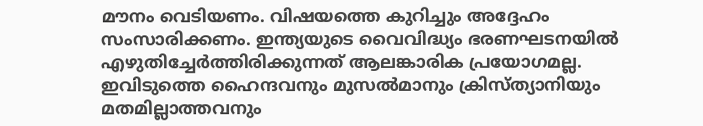മൗനം വെടിയണം. വിഷയത്തെ കുറിച്ചും അദ്ദേഹം സംസാരിക്കണം. ഇന്ത്യയുടെ വൈവിദ്ധ്യം ഭരണഘടനയിൽ എഴുതിച്ചേർത്തിരിക്കുന്നത് ആലങ്കാരിക പ്രയോഗമല്ല. ഇവിടുത്തെ ഹൈന്ദവനും മുസൽമാനും ക്രിസ്ത്യാനിയും മതമില്ലാത്തവനും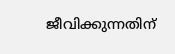ജീവിക്കുന്നതിന്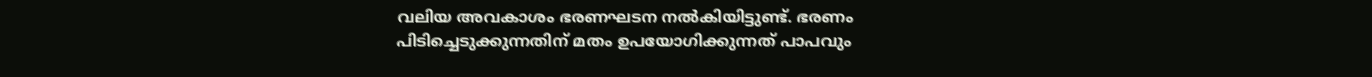വലിയ അവകാശം ഭരണഘടന നൽകിയിട്ടുണ്ട്. ഭരണം പിടിച്ചെടുക്കുന്നതിന് മതം ഉപയോഗിക്കുന്നത് പാപവും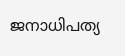ജനാധിപത്യ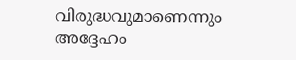വിരുദ്ധവുമാണെന്നും അദ്ദേഹം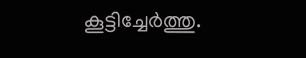കൂട്ടിച്ചേർത്തു.